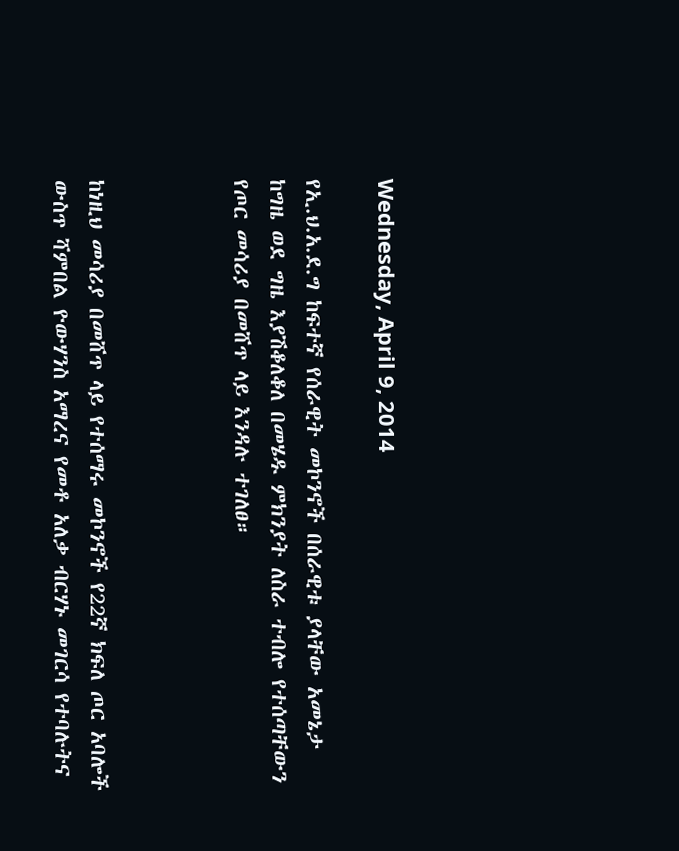Wednesday, April 9, 2014

የኢ.ህ.አ.ደ.ግ ከፍተኛ የሰራዊት መኮንኖች በሰራዊቱ ያላቸው አመኔታ ከግዜ ወደ ግዜ እያሽቆለቆለ በመሄዱ ምክንያት ለስራ ተብሎ የተሰጣቸውን የጦር መሳሪያ በመሸጥ ላይ እንዳሉ ተገለፀ።



ከነዚህ መሳሪያ በመሸጥ ላይ የተሰማሩ መኮንኖች የ22ኛ ክፍለ ጦር አባሎች ውስጥ ሻምበል ዮውሃንስ አማረና የመቶ አለቃ ብርሃኑ መገርሳ የተባሉትና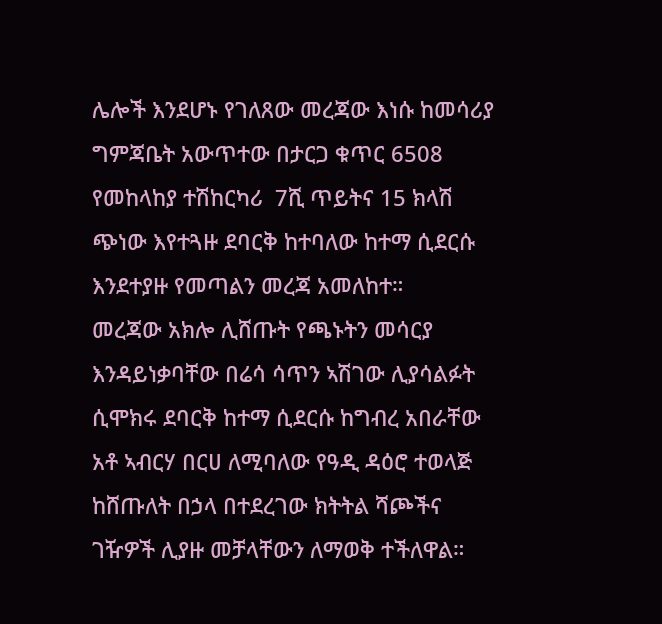ሌሎች እንደሆኑ የገለጸው መረጃው እነሱ ከመሳሪያ ግምጃቤት አውጥተው በታርጋ ቁጥር 6508 የመከላከያ ተሽከርካሪ  7ሺ ጥይትና 15 ክላሽ ጭነው እየተጓዙ ደባርቅ ከተባለው ከተማ ሲደርሱ እንደተያዙ የመጣልን መረጃ አመለከተ።
መረጃው አክሎ ሊሸጡት የጫኑትን መሳርያ እንዳይነቃባቸው በሬሳ ሳጥን ኣሽገው ሊያሳልፉት ሲሞክሩ ደባርቅ ከተማ ሲደርሱ ከግብረ አበራቸው አቶ ኣብርሃ በርሀ ለሚባለው የዓዲ ዳዕሮ ተወላጅ ከሸጡለት በኃላ በተደረገው ክትትል ሻጮችና ገዥዎች ሊያዙ መቻላቸውን ለማወቅ ተችለዋል።